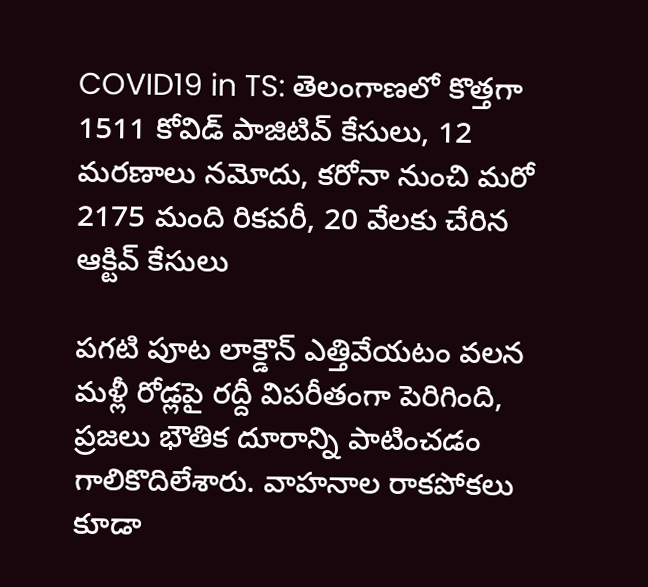COVID19 in TS: తెలంగాణలో కొత్తగా 1511 కోవిడ్ పాజిటివ్ కేసులు, 12 మరణాలు నమోదు, కరోనా నుంచి మరో 2175 మంది రికవరీ, 20 వేలకు చేరిన ఆక్టివ్ కేసులు

పగటి పూట లాక్డౌన్ ఎత్తివేయటం వలన మళ్లీ రోడ్లపై రద్దీ విపరీతంగా పెరిగింది, ప్రజలు భౌతిక దూరాన్ని పాటించడం గాలికొదిలేశారు. వాహనాల రాకపోకలు కూడా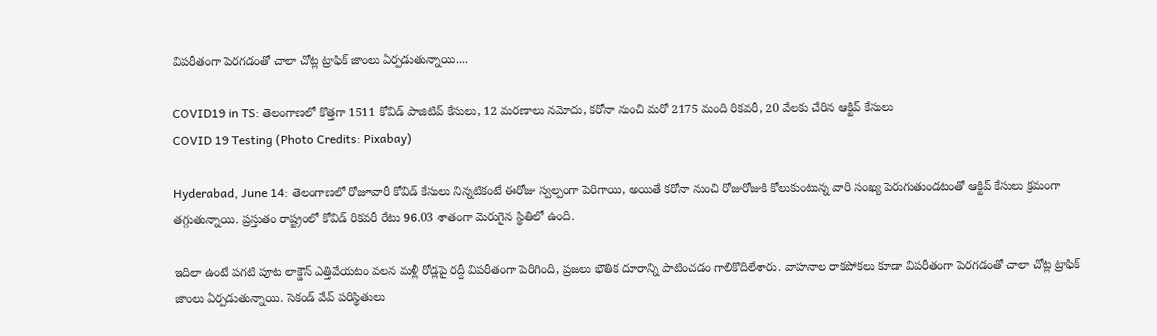విపరీతంగా పెరగడంతో చాలా చోట్ల ట్రాఫిక్ జాంలు ఏర్పడుతున్నాయి....

COVID19 in TS: తెలంగాణలో కొత్తగా 1511 కోవిడ్ పాజిటివ్ కేసులు, 12 మరణాలు నమోదు, కరోనా నుంచి మరో 2175 మంది రికవరీ, 20 వేలకు చేరిన ఆక్టివ్ కేసులు
COVID 19 Testing (Photo Credits: Pixabay)

Hyderabad, June 14: తెలంగాణలో రోజూవారీ కోవిడ్ కేసులు నిన్నటికంటే ఈరోజు స్వల్పంగా పెరిగాయి, అయితే కరోనా నుంచి రోజురోజుకి కోలుకుంటున్న వారి సంఖ్య పెరుగుతుండటంతో ఆక్టివ్ కేసులు క్రమంగా తగ్గుతున్నాయి. ప్రస్తుతం రాష్ట్రంలో కోవిడ్ రికవరీ రేటు 96.03 శాతంగా మెరుగైన స్థితిలో ఉంది.

ఇదిలా ఉంటే పగటి పూట లాక్డౌన్ ఎత్తివేయటం వలన మళ్లీ రోడ్లపై రద్దీ విపరీతంగా పెరిగింది, ప్రజలు భౌతిక దూరాన్ని పాటించడం గాలికొదిలేశారు. వాహనాల రాకపోకలు కూడా విపరీతంగా పెరగడంతో చాలా చోట్ల ట్రాఫిక్ జాంలు ఏర్పడుతున్నాయి. సెకండ్ వేవ్ పరిస్థితులు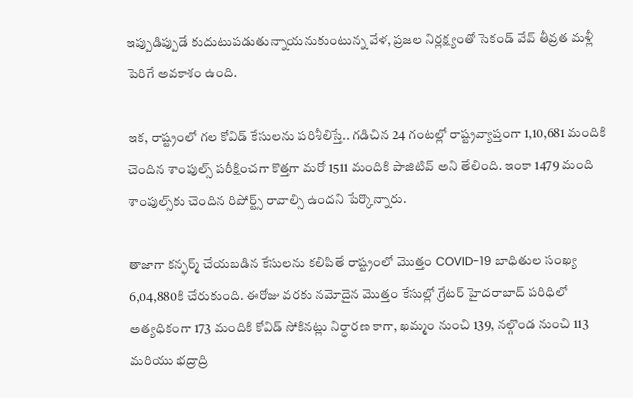ఇప్పుడిప్పుడే కుదుటుపడుతున్నాయనుకుంటున్న వేళ, ప్రజల నిర్లక్ష్యంతో సెకండ్ వేవ్ తీవ్రత మళ్లీ పెరిగే అవకాశం ఉంది.

ఇక, రాష్ట్రంలో గల కోవిడ్ కేసులను పరిశీలిస్తే.. గడిచిన 24 గంటల్లో రాష్ట్రవ్యాప్తంగా 1,10,681 మందికి చెందిన శాంపుల్స్ పరీక్షించగా కొత్తగా మరో 1511 మందికి పాజిటివ్ అని తేలింది. ఇంకా 1479 మంది శాంపుల్స్‌కు చెందిన రిపోర్ట్స్ రావాల్సి ఉందని పేర్కొన్నారు.

తాజాగా కన్ఫర్మ్ చేయబడిన కేసులను కలిపితే రాష్ట్రంలో మొత్తం COVID-19 బాధితుల సంఖ్య 6,04,880కి చేరుకుంది. ఈరోజు వరకు నమోదైన మొత్తం కేసుల్లో గ్రేటర్ హైదరాబాద్ పరిధిలో అత్యధికంగా 173 మందికి కోవిడ్ సోకినట్లు నిర్ధారణ కాగా, ఖమ్మం నుంచి 139, నల్గొండ నుంచి 113 మరియు భద్రాద్రి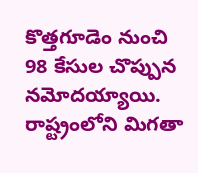కొత్తగూడెం నుంచి 98 కేసుల చొప్పున నమోదయ్యాయి. రాష్ట్రంలోని మిగతా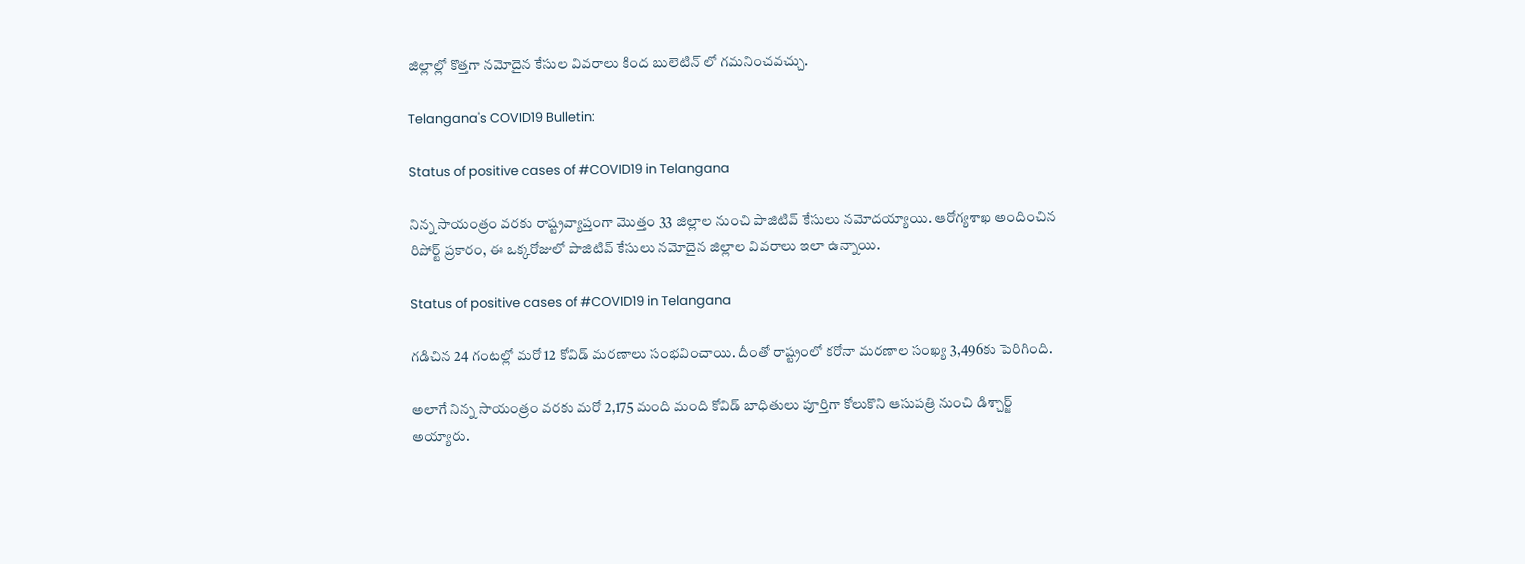జిల్లాల్లో కొత్తగా నమోదైన కేసుల వివరాలు కింద బులెటిన్ లో గమనించవచ్చు.

Telangana's COVID19 Bulletin:

Status of positive cases of #COVID19 in Telangana

నిన్న సాయంత్రం వరకు రాష్ట్రవ్యాప్తంగా మొత్తం 33 జిల్లాల నుంచి పాజిటివ్ కేసులు నమోదయ్యాయి. ఆరోగ్యశాఖ అందించిన రిపోర్ట్ ప్రకారం, ఈ ఒక్కరోజులో పాజిటివ్ కేసులు నమోదైన జిల్లాల వివరాలు ఇలా ఉన్నాయి.

Status of positive cases of #COVID19 in Telangana

గడిచిన 24 గంటల్లో మరో 12 కోవిడ్ మరణాలు సంభవించాయి. దీంతో రాష్ట్రంలో కరోనా మరణాల సంఖ్య 3,496కు పెరిగింది.

అలాగే నిన్న సాయంత్రం వరకు మరో 2,175 మంది మంది కోవిడ్ బాధితులు పూర్తిగా కోలుకొని ఆసుపత్రి నుంచి డిశ్చార్జ్ అయ్యారు.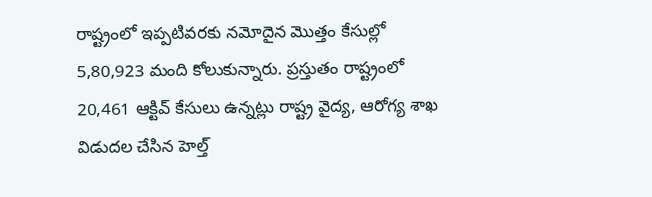రాష్ట్రంలో ఇప్పటివరకు నమోదైన మొత్తం కేసుల్లో 5,80,923 మంది కోలుకున్నారు. ప్రస్తుతం రాష్ట్రంలో 20,461 ఆక్టివ్ కేసులు ఉన్నట్లు రాష్ట్ర వైద్య, ఆరోగ్య శాఖ విడుదల చేసిన హెల్త్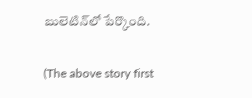బులెటిన్‌లో పేర్కొంది.

(The above story first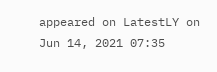appeared on LatestLY on Jun 14, 2021 07:35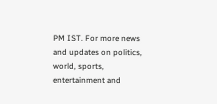PM IST. For more news and updates on politics, world, sports, entertainment and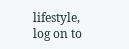lifestyle, log on to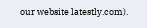our website latestly.com).